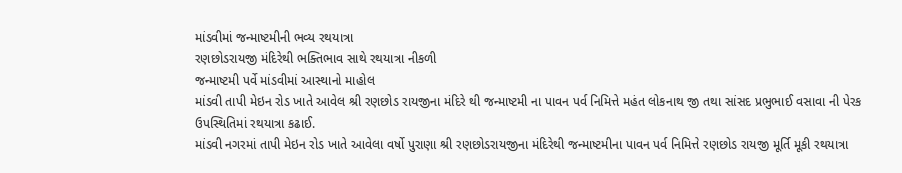માંડવીમાં જન્માષ્ટમીની ભવ્ય રથયાત્રા
રણછોડરાયજી મંદિરેથી ભક્તિભાવ સાથે રથયાત્રા નીકળી
જન્માષ્ટમી પર્વે માંડવીમાં આસ્થાનો માહોલ
માંડવી તાપી મેઇન રોડ ખાતે આવેલ શ્રી રણછોડ રાયજીના મંદિરે થી જન્માષ્ટમી ના પાવન પર્વ નિમિત્તે મહંત લોકનાથ જી તથા સાંસદ પ્રભુભાઈ વસાવા ની પેરક ઉપસ્થિતિમાં રથયાત્રા કઢાઈ.
માંડવી નગરમાં તાપી મેઇન રોડ ખાતે આવેલા વર્ષો પુરાણા શ્રી રણછોડરાયજીના મંદિરેથી જન્માષ્ટમીના પાવન પર્વ નિમિત્તે રણછોડ રાયજી મૂર્તિ મૂકી રથયાત્રા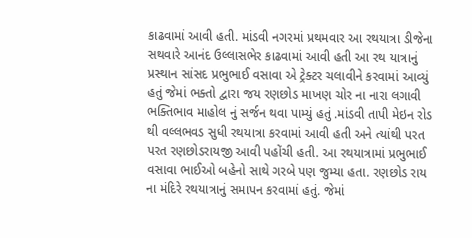કાઢવામાં આવી હતી. માંડવી નગરમાં પ્રથમવાર આ રથયાત્રા ડીજેના સથવારે આનંદ ઉલ્લાસભેર કાઢવામાં આવી હતી આ રથ યાત્રાનું પ્રસ્થાન સાંસદ પ્રભુભાઈ વસાવા એ ટ્રેક્ટર ચલાવીને કરવામાં આવ્યું હતું જેમાં ભક્તો દ્વારા જય રણછોડ માખણ ચોર ના નારા લગાવી ભક્તિભાવ માહોલ નું સર્જન થવા પામ્યું હતું .માંડવી તાપી મેઇન રોડ થી વલ્લભવડ સુધી રથયાત્રા કરવામાં આવી હતી અને ત્યાંથી પરત પરત રણછોડરાયજી આવી પહોંચી હતી. આ રથયાત્રામાં પ્રભુભાઈ વસાવા ભાઈઓ બહેનો સાથે ગરબે પણ જુમ્યા હતા. રણછોડ રાય ના મંદિરે રથયાત્રાનું સમાપન કરવામાં હતું. જેમાં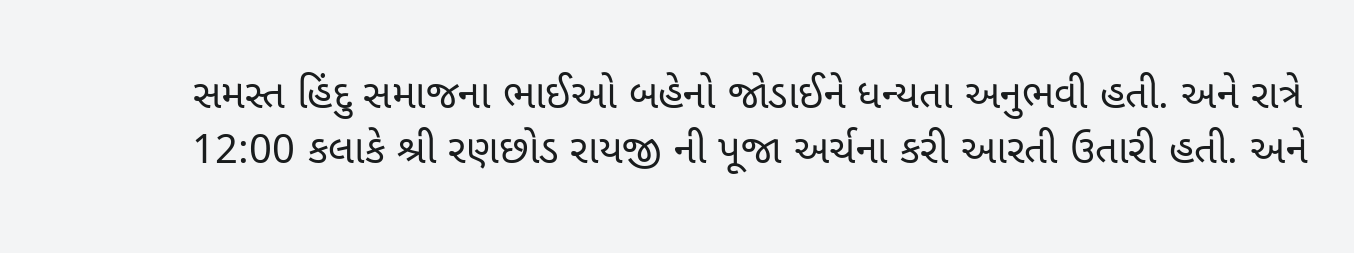સમસ્ત હિંદુ સમાજના ભાઈઓ બહેનો જોડાઈને ધન્યતા અનુભવી હતી. અને રાત્રે 12:00 કલાકે શ્રી રણછોડ રાયજી ની પૂજા અર્ચના કરી આરતી ઉતારી હતી. અને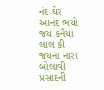નંદ ઘેર આનંદ ભયો જય કનૈયા લાલ કી જયના નારા બોલાવી પ્રસાદની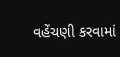વહેંચણી કરવામાં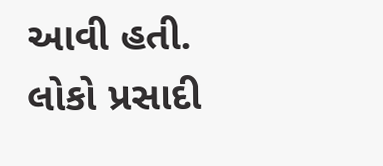આવી હતી. લોકો પ્રસાદી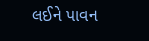લઈને પાવન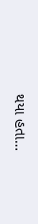થયા હતા…